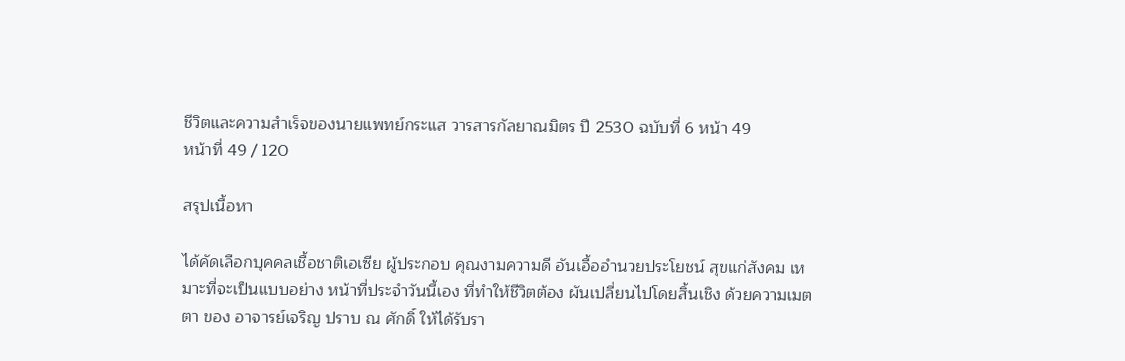ชีวิตและความสำเร็จของนายแพทย์กระแส วารสารกัลยาณมิตร ปี 2530 ฉบับที่ 6 หน้า 49
หน้าที่ 49 / 120

สรุปเนื้อหา

ได้คัดเลือกบุคคลเชื้อชาติเอเซีย ผู้ประกอบ คุณงามความดี อันเอื้ออำนวยประโยชน์ สุขแก่สังคม เหมาะที่จะเป็นแบบอย่าง หน้าที่ประจำวันนี้เอง ที่ทำให้ชีวิตต้อง ผันเปลี่ยนไปโดยสิ้นเชิง ด้วยความเมตตา ของ อาจารย์เจริญ ปราบ ณ ศักดิ์ ให้ได้รับรา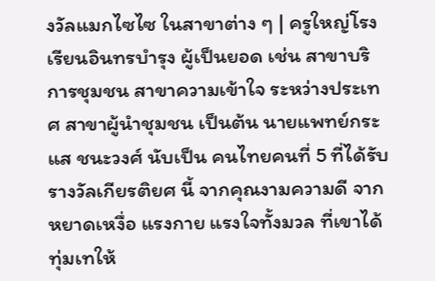งวัลแมกไซไซ ในสาขาต่าง ๆ | ครูใหญ่โรงเรียนอินทรบำรุง ผู้เป็นยอด เช่น สาขาบริการชุมชน สาขาความเข้าใจ ระหว่างประเทศ สาขาผู้นำชุมชน เป็นต้น นายแพทย์กระแส ชนะวงศ์ นับเป็น คนไทยคนที่ 5 ที่ได้รับรางวัลเกียรติยศ นี้ จากคุณงามความดี จากหยาดเหงื่อ แรงกาย แรงใจทั้งมวล ที่เขาได้ทุ่มเทให้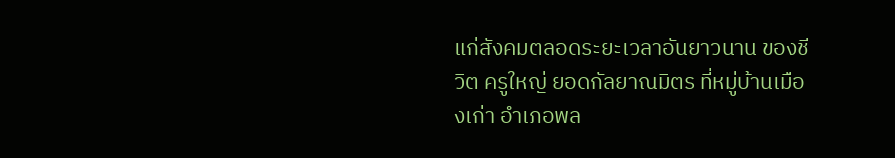แก่สังคมตลอดระยะเวลาอันยาวนาน ของชีวิต ครูใหญ่ ยอดกัลยาณมิตร ที่หมู่บ้านเมืองเก่า อำเภอพล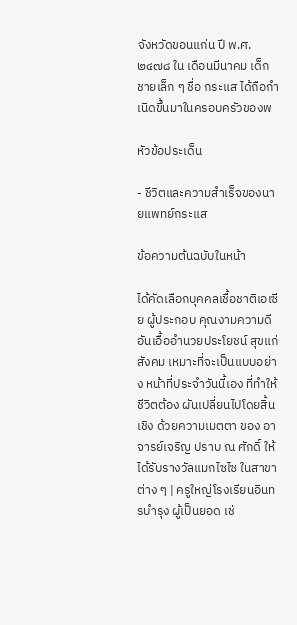จังหวัดขอนแก่น ปี พ.ศ. ๒๔๗๘ ใน เดือนมีนาคม เด็กชายเล็ก ๆ ชื่อ กระแส ได้ถือกำเนิดขึ้นมาในครอบครัวของพ

หัวข้อประเด็น

- ชีวิตและความสำเร็จของนายแพทย์กระแส

ข้อความต้นฉบับในหน้า

ได้คัดเลือกบุคคลเชื้อชาติเอเซีย ผู้ประกอบ คุณงามความดี อันเอื้ออำนวยประโยชน์ สุขแก่สังคม เหมาะที่จะเป็นแบบอย่าง หน้าที่ประจำวันนี้เอง ที่ทำให้ชีวิตต้อง ผันเปลี่ยนไปโดยสิ้นเชิง ด้วยความเมตตา ของ อาจารย์เจริญ ปราบ ณ ศักดิ์ ให้ได้รับรางวัลแมกไซไซ ในสาขาต่าง ๆ | ครูใหญ่โรงเรียนอินทรบำรุง ผู้เป็นยอด เช่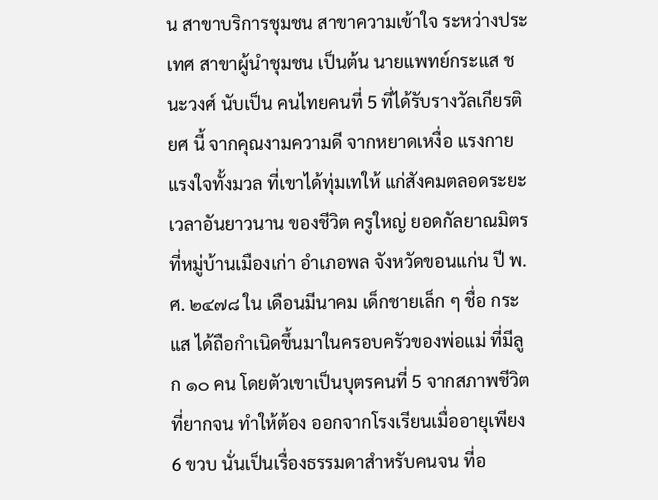น สาขาบริการชุมชน สาขาความเข้าใจ ระหว่างประเทศ สาขาผู้นำชุมชน เป็นต้น นายแพทย์กระแส ชนะวงศ์ นับเป็น คนไทยคนที่ 5 ที่ได้รับรางวัลเกียรติยศ นี้ จากคุณงามความดี จากหยาดเหงื่อ แรงกาย แรงใจทั้งมวล ที่เขาได้ทุ่มเทให้ แก่สังคมตลอดระยะเวลาอันยาวนาน ของชีวิต ครูใหญ่ ยอดกัลยาณมิตร ที่หมู่บ้านเมืองเก่า อำเภอพล จังหวัดขอนแก่น ปี พ.ศ. ๒๔๗๘ ใน เดือนมีนาคม เด็กชายเล็ก ๆ ชื่อ กระแส ได้ถือกำเนิดขึ้นมาในครอบครัวของพ่อแม่ ที่มีลูก ๑๐ คน โดยตัวเขาเป็นบุตรคนที่ 5 จากสภาพชีวิตที่ยากจน ทำให้ต้อง ออกจากโรงเรียนเมื่ออายุเพียง 6 ขวบ นั่นเป็นเรื่องธรรมดาสำหรับคนจน ที่อ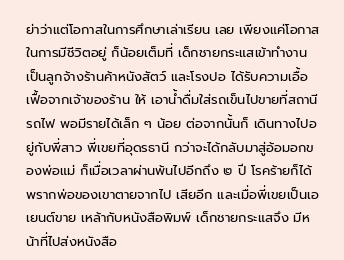ย่าว่าแต่โอกาสในการศึกษาเล่าเรียน เลย เพียงแค่โอกาสในการมีชีวิตอยู่ ก็น้อยเต็มที่ เด็กชายกระแสเข้าทำงาน เป็นลูกจ้างร้านค้าหนังสัตว์ และโรงปอ ได้รับความเอื้อเฟื้อจากเจ้าของร้าน ให้ เอาน้ำดื่มใส่รถเข็นไปขายที่สถานีรถไฟ พอมีรายได้เล็ก ๆ น้อย ต่อจากนั้นก็ เดินทางไปอยู่กับพี่สาว พี่เขยที่อุดรธานี กว่าจะได้กลับมาสู่อ้อมอกของพ่อแม่ ก็เมื่อเวลาผ่านพ้นไปอีกถึง ๒ ปี โรคร้ายก็ได้พรากพ่อของเขาตายจากไป เสียอีก และเมื่อพี่เขยเป็นเอเยนต์ขาย เหล้ากับหนังสือพิมพ์ เด็กชายกระแสจึง มีหน้าที่ไปส่งหนังสือ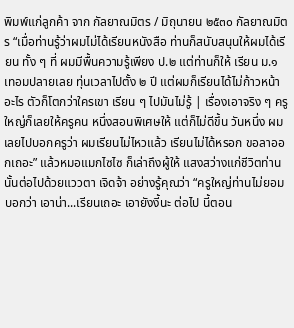พิมพ์แก่ลูกค้า จาก กัลยาณมิตร / มิถุนายน ๒๕๓๐ กัลยาณมิตร “เมื่อท่านรู้ว่าผมไม่ได้เรียนหนังสือ ท่านก็สนับสนุนให้ผมได้เรียน ทั้ง ๆ ที่ ผมมีพื้นความรู้เพียง ป.๒ แต่ท่านก็ให้ เรียน ม.๑ เทอมปลายเลย ทุ่นเวลาไปตั้ง ๒ ปี แต่ผมก็เรียนได้ไม่ก้าวหน้าอะไร ตัวก็โตกว่าใครเขา เรียน ๆ ไปมันไม่รู้ | เรื่องเอาจริง ๆ ครูใหญ่ก็เลยให้ครูคน หนึ่งสอนพิเศษให้ แต่ก็ไม่ดีขึ้น วันหนึ่ง ผมเลยไปบอกครูว่า ผมเรียนไม่ไหวแล้ว เรียนไม่ได้หรอก ขอลาออกเถอะ” แล้วหมอแมกไซไซ ก็เล่าถึงผู้ให้ แสงสว่างแก่ชีวิตท่านนั้นต่อไปด้วยแววตา เจิดจ้า อย่างรู้คุณว่า “ครูใหญ่ท่านไม่ยอม บอกว่า เอาน่า...เรียนเถอะ เอายังงี้นะ ต่อไป นี้ตอน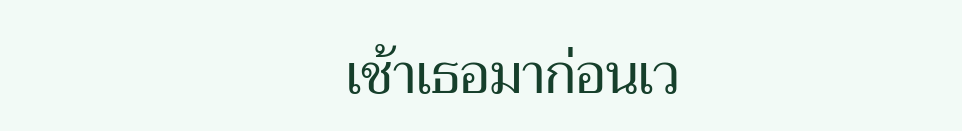เช้าเธอมาก่อนเว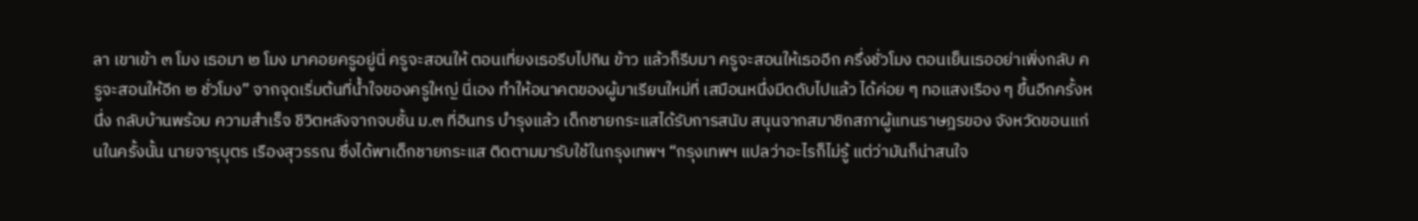ลา เขาเข้า ๓ โมง เธอมา ๒ โมง มาคอยครูอยู่นี่ ครูจะสอนให้ ตอนเที่ยงเธอรีบไปกิน ข้าว แล้วก็รีบมา ครูจะสอนให้เธออีก ครึ่งชั่วโมง ตอนเย็นเธออย่าเพิ่งกลับ ครูจะสอนให้อีก ๒ ชั่วโมง” จากจุดเริ่มต้นที่น้ำใจของครูใหญ่ นี่เอง ทำให้อนาคตของผู้มาเรียนใหม่ที่ เสมือนหนึ่งมีดดับไปแล้ว ได้ค่อย ๆ ทอแสงเรือง ๆ ขึ้นอีกครั้งหนึ่ง กลับบ้านพร้อม ความสําเร็จ ชีวิตหลังจากจบชั้น ม.๓ ที่อินทร บำรุงแล้ว เด็กชายกระแสได้รับการสนับ สนุนจากสมาชิกสภาผู้แทนราษฎรของ จังหวัดขอนแก่นในครั้งนั้น นายจารุบุตร เรืองสุวรรณ ซึ่งได้พาเด็กชายกระแส ติดตามมารับใช้ในกรุงเทพฯ “กรุงเทพฯ แปลว่าอะไรก็ไม่รู้ แต่ว่ามันก็น่าสนใจ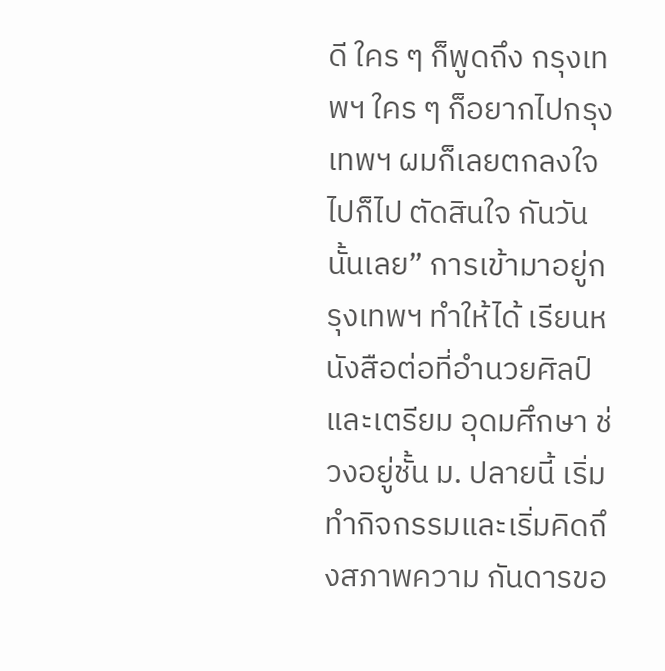ดี ใคร ๆ ก็พูดถึง กรุงเทพฯ ใคร ๆ ก็อยากไปกรุงเทพฯ ผมก็เลยตกลงใจ ไปก็ไป ตัดสินใจ กันวันนั้นเลย” การเข้ามาอยู่กรุงเทพฯ ทำให้ได้ เรียนหนังสือต่อที่อำนวยศิลป์และเตรียม อุดมศึกษา ช่วงอยู่ชั้น ม. ปลายนี้ เริ่ม ทำกิจกรรมและเริ่มคิดถึงสภาพความ กันดารขอ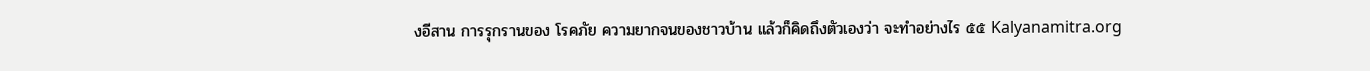งอีสาน การรุกรานของ โรคภัย ความยากจนของชาวบ้าน แล้วก็คิดถึงตัวเองว่า จะทำอย่างไร ๕๕ Kalyanamitra.org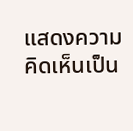แสดงความคิดเห็นเป็น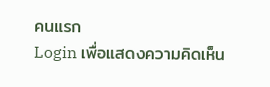คนแรก
Login เพื่อแสดงความคิดเห็น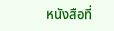หนังสือที่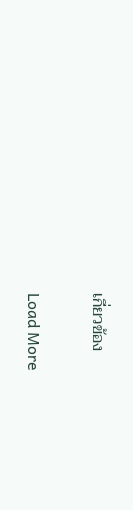เกี่ยวข้อง

Load More